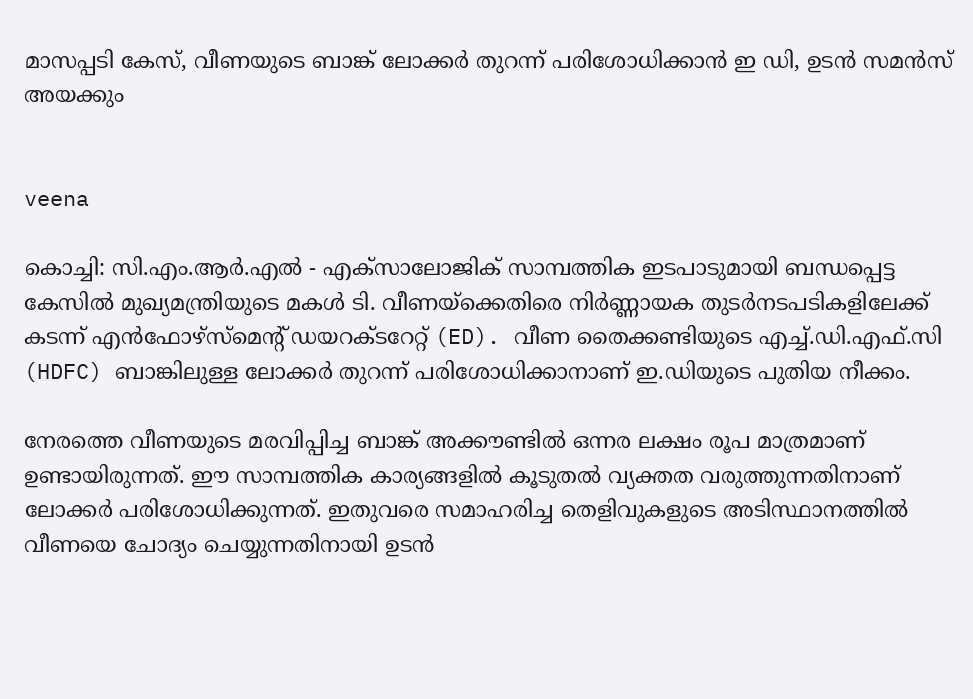മാസപ്പടി കേസ്, വീണയുടെ ബാങ്ക് ലോക്കർ തുറന്ന് പരിശോധിക്കാൻ ഇ ഡി, ഉടൻ സമൻസ് അയക്കും


veena

കൊച്ചി: സി.എം.ആർ.എൽ - എക്സാലോജിക് സാമ്പത്തിക ഇടപാടുമായി ബന്ധപ്പെട്ട കേസിൽ മുഖ്യമന്ത്രിയുടെ മകൾ ടി. വീണയ്‌ക്കെതിരെ നിർണ്ണായക തുടർനടപടികളിലേക്ക് കടന്ന് എൻഫോഴ്സ്മെന്റ് ഡയറക്ടറേറ്റ് (ED). വീണ തൈക്കണ്ടിയുടെ എച്ച്.ഡി.എഫ്.സി (HDFC) ബാങ്കിലുള്ള ലോക്കർ തുറന്ന് പരിശോധിക്കാനാണ് ഇ.ഡിയുടെ പുതിയ നീക്കം.

നേരത്തെ വീണയുടെ മരവിപ്പിച്ച ബാങ്ക് അക്കൗണ്ടിൽ ഒന്നര ലക്ഷം രൂപ മാത്രമാണ് ഉണ്ടായിരുന്നത്. ഈ സാമ്പത്തിക കാര്യങ്ങളിൽ കൂടുതൽ വ്യക്തത വരുത്തുന്നതിനാണ് ലോക്കർ പരിശോധിക്കുന്നത്. ഇതുവരെ സമാഹരിച്ച തെളിവുകളുടെ അടിസ്ഥാനത്തിൽ വീണയെ ചോദ്യം ചെയ്യുന്നതിനായി ഉടൻ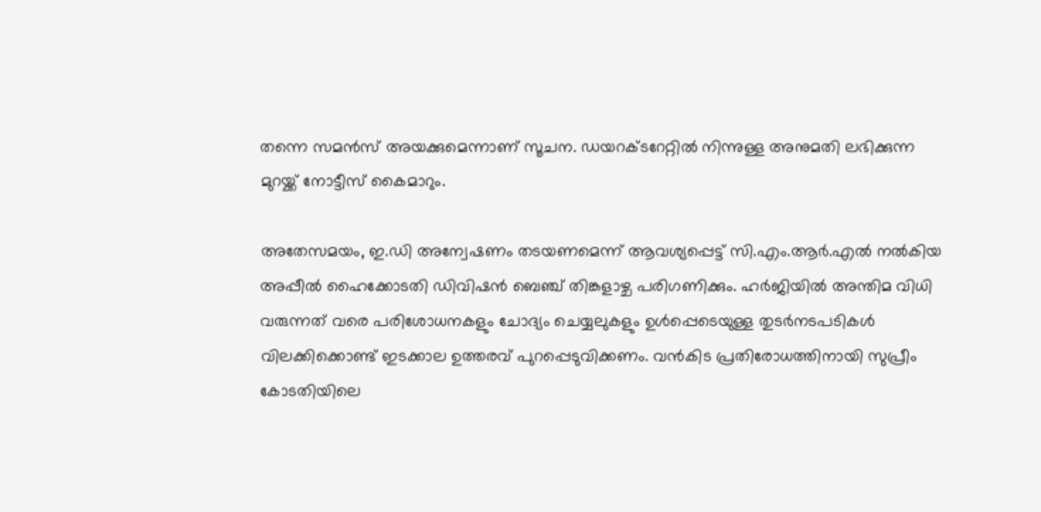തന്നെ സമൻസ് അയക്കുമെന്നാണ് സൂചന. ഡയറക്ടറേറ്റിൽ നിന്നുള്ള അനുമതി ലഭിക്കുന്ന മുറയ്ക്ക് നോട്ടീസ് കൈമാറും.

അതേസമയം, ഇ.ഡി അന്വേഷണം തടയണമെന്ന് ആവശ്യപ്പെട്ട് സി.എം.ആർ.എൽ നൽകിയ അപ്പീൽ ഹൈക്കോടതി ഡിവിഷൻ ബെഞ്ച് തിങ്കളാഴ്ച പരിഗണിക്കും. ഹർജിയിൽ അന്തിമ വിധി വരുന്നത് വരെ പരിശോധനകളും ചോദ്യം ചെയ്യലുകളും ഉൾപ്പെടെയുള്ള തുടർനടപടികൾ വിലക്കിക്കൊണ്ട് ഇടക്കാല ഉത്തരവ് പുറപ്പെടുവിക്കണം. വൻകിട പ്രതിരോധത്തിനായി സുപ്രീം കോടതിയിലെ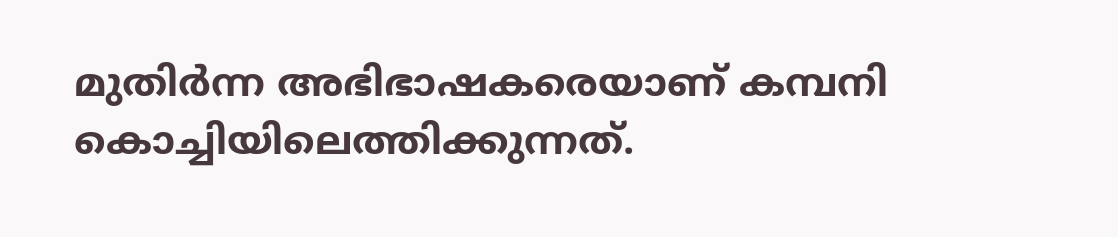മുതിർന്ന അഭിഭാഷകരെയാണ് കമ്പനി കൊച്ചിയിലെത്തിക്കുന്നത്.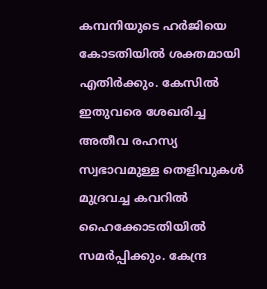കമ്പനിയുടെ ഹർജിയെ കോടതിയിൽ ശക്തമായി എതിർക്കും. കേസിൽ ഇതുവരെ ശേഖരിച്ച അതീവ രഹസ്യ സ്വഭാവമുള്ള തെളിവുകൾ മുദ്രവച്ച കവറിൽ ഹൈക്കോടതിയിൽ സമർപ്പിക്കും. കേന്ദ്ര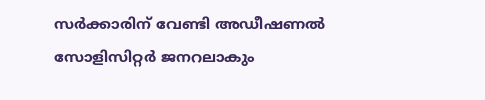സർക്കാരിന് വേണ്ടി അഡീഷണൽ സോളിസിറ്റർ ജനറലാകും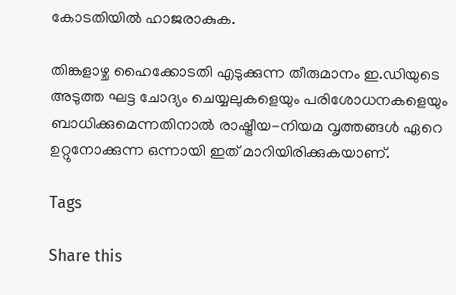കോടതിയിൽ ഹാജരാകുക.

തിങ്കളാഴ്ച ഹൈക്കോടതി എടുക്കുന്ന തീരുമാനം ഇ.ഡിയുടെ അടുത്ത ഘട്ട ചോദ്യം ചെയ്യലുകളെയും പരിശോധനകളെയും ബാധിക്കുമെന്നതിനാൽ രാഷ്ട്രീയ-നിയമ വൃത്തങ്ങൾ ഏറെ ഉറ്റുനോക്കുന്ന ഒന്നായി ഇത് മാറിയിരിക്കുകയാണ്.

Tags

Share this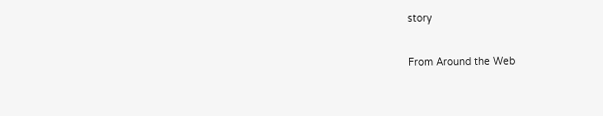story

From Around the Web